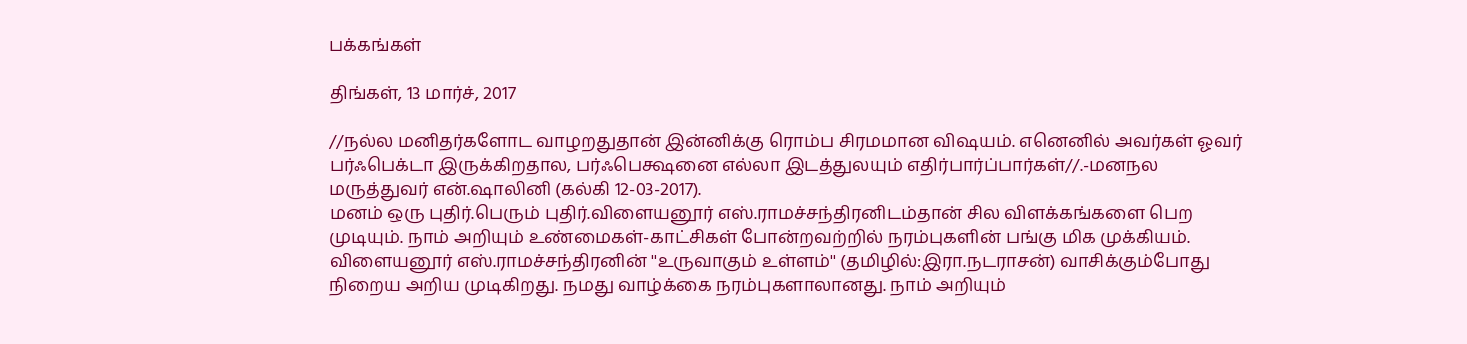பக்கங்கள்

திங்கள், 13 மார்ச், 2017

//நல்ல மனிதர்களோட வாழறதுதான் இன்னிக்கு ரொம்ப சிரமமான விஷயம். எனெனில் அவர்கள் ஓவர் பர்ஃபெக்டா இருக்கிறதால, பர்ஃபெக்ஷனை எல்லா இடத்துலயும் எதிர்பார்ப்பார்கள்//.-மனநல மருத்துவர் என்.ஷாலினி (கல்கி 12-03-2017).
மனம் ஒரு புதிர்.பெரும் புதிர்.விளையனூர் எஸ்.ராமச்சந்திரனிடம்தான் சில விளக்கங்களை பெற முடியும். நாம் அறியும் உண்மைகள்-காட்சிகள் போன்றவற்றில் நரம்புகளின் பங்கு மிக முக்கியம்.
விளையனூர் எஸ்.ராமச்சந்திரனின் ''உருவாகும் உள்ளம்'' (தமிழில்:இரா.நடராசன்) வாசிக்கும்போது நிறைய அறிய முடிகிறது. நமது வாழ்க்கை நரம்புகளாலானது. நாம் அறியும்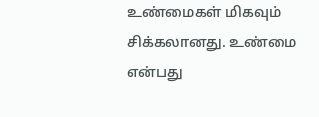உண்மைகள் மிகவும் சிக்கலானது. உண்மை என்பது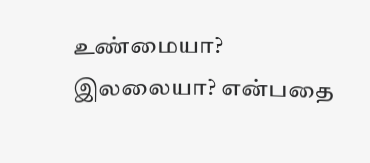உண்மையா? இலலையா? என்பதை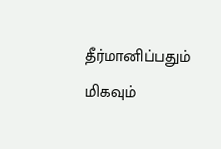தீர்மானிப்பதும் மிகவும்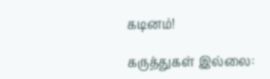கடினம்!

கருத்துகள் இல்லை: